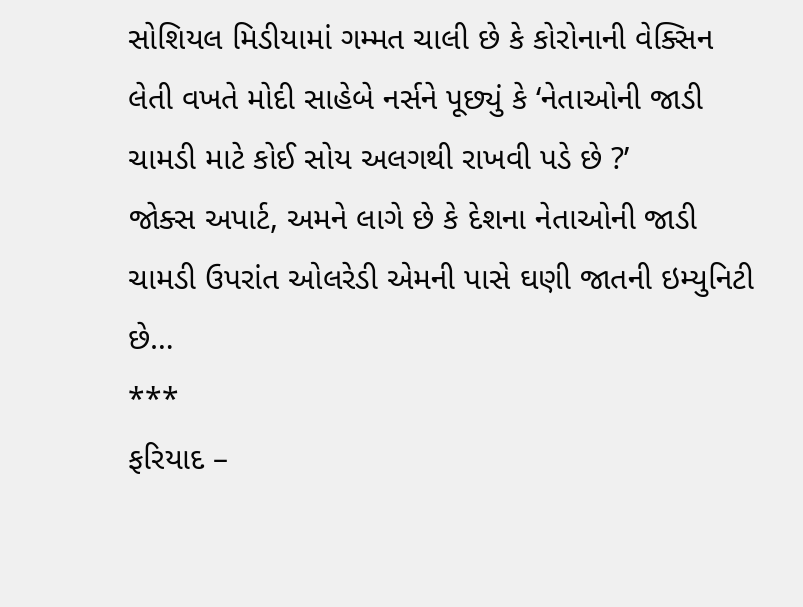સોશિયલ મિડીયામાં ગમ્મત ચાલી છે કે કોરોનાની વેક્સિન લેતી વખતે મોદી સાહેબે નર્સને પૂછ્યું કે ‘નેતાઓની જાડી ચામડી માટે કોઈ સોય અલગથી રાખવી પડે છે ?’
જોક્સ અપાર્ટ, અમને લાગે છે કે દેશના નેતાઓની જાડી ચામડી ઉપરાંત ઓલરેડી એમની પાસે ઘણી જાતની ઇમ્યુનિટી છે…
***
ફરિયાદ –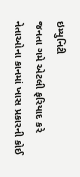ઇમ્યુનિટી
જનતા ગમે એટલી ફરિયાદ કરે નેતાઓના કાનમાં ખાસ પ્રકારની કોઈ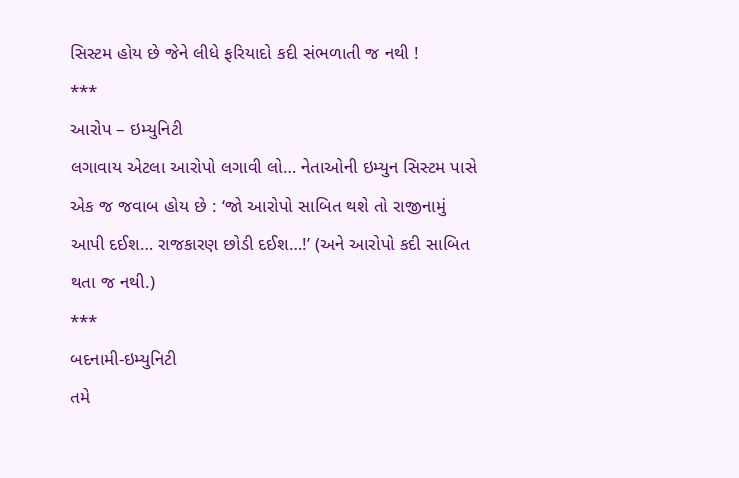સિસ્ટમ હોય છે જેને લીધે ફરિયાદો કદી સંભળાતી જ નથી !
***
આરોપ – ઇમ્યુનિટી
લગાવાય એટલા આરોપો લગાવી લો… નેતાઓની ઇમ્યુન સિસ્ટમ પાસે એક જ જવાબ હોય છે : ‘જો આરોપો સાબિત થશે તો રાજીનામું આપી દઈશ… રાજકારણ છોડી દઈશ…!’ (અને આરોપો કદી સાબિત થતા જ નથી.)
***
બદનામી-ઇમ્યુનિટી
તમે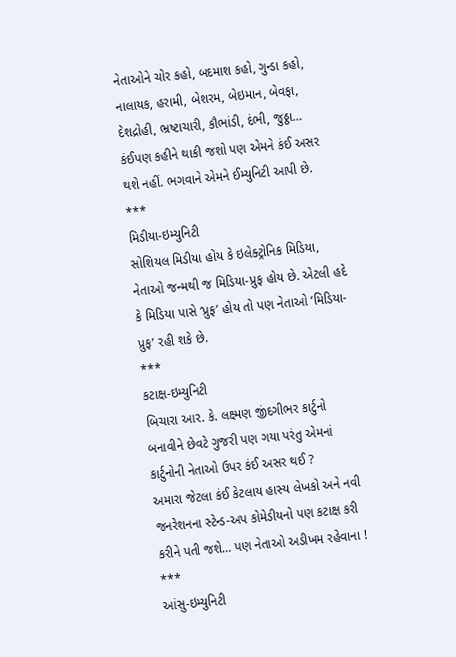નેતાઓને ચોર કહો, બદમાશ કહો, ગુન્ડા કહો, નાલાયક, હરામી, બેશરમ, બેઇમાન, બેવફા, દેશદ્રોહી, ભ્રષ્ટાચારી, કૌભાંડી, દંભી, જુઠ્ઠા… કંઈપણ કહીને થાકી જશો પણ એમને કંઈ અસર થશે નહીં. ભગવાને એમને ઈમ્યુનિટી આપી છે.
***
મિડીયા-ઇમ્યુનિટી
સોશિયલ મિડીયા હોય કે ઇલેક્ટ્રોનિક મિડિયા, નેતાઓ જન્મથી જ મિડિયા-પ્રુફ હોય છે. એટલી હદે કે મિડિયા પાસે ‘પ્રુફ’ હોય તો પણ નેતાઓ ‘મિડિયા-પ્રુફ’ રહી શકે છે.
***
કટાક્ષ-ઇમ્યુનિટી
બિચારા આર. કે. લક્ષ્મણ જીંદગીભર કાર્ટુનો બનાવીને છેવટે ગુજરી પણ ગયા પરંતુ એમનાં કાર્ટુનોની નેતાઓ ઉપર કંઈ અસર થઈ ?
અમારા જેટલા કંઈ કેટલાય હાસ્ય લેખકો અને નવી જનરેશનના સ્ટેન્ડ-અપ કોમેડીયનો પણ કટાક્ષ કરી કરીને પતી જશે… પણ નેતાઓ અડીખમ રહેવાના !
***
આંસુ-ઇમ્યુનિટી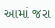આમાં જરા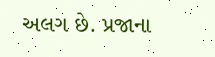અલગ છે. પ્રજાના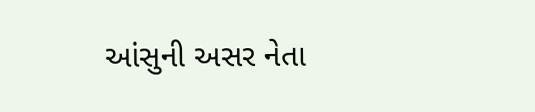આંસુની અસર નેતા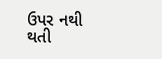ઉપર નથી થતી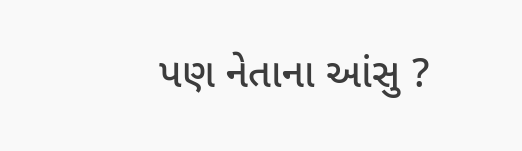પણ નેતાના આંસુ ?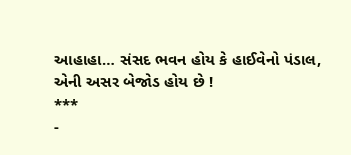આહાહા… સંસદ ભવન હોય કે હાઈવેનો પંડાલ, એની અસર બેજોડ હોય છે !
***
-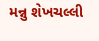મન્નુ શેખચલ્લી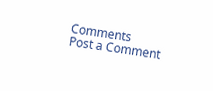Comments
Post a Comment